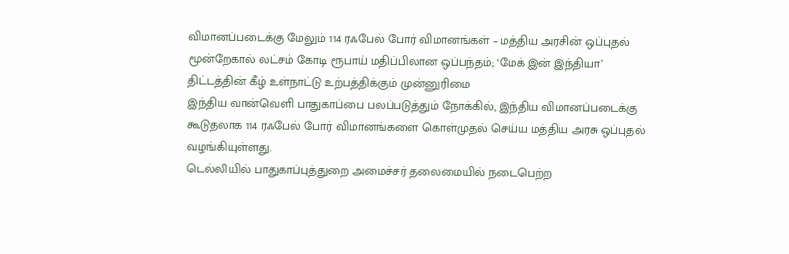விமானப்படைக்கு மேலும் 114 ரஃபேல் போர் விமானங்கள் – மத்திய அரசின் ஒப்புதல்
மூன்றேகால் லட்சம் கோடி ரூபாய் மதிப்பிலான ஒப்பந்தம்; ‘மேக் இன் இந்தியா’ திட்டத்தின் கீழ் உள்நாட்டு உற்பத்திக்கும் முன்னுரிமை
இந்திய வான்வெளி பாதுகாப்பை பலப்படுத்தும் நோக்கில், இந்திய விமானப்படைக்கு கூடுதலாக 114 ரஃபேல் போர் விமானங்களை கொள்முதல் செய்ய மத்திய அரசு ஒப்புதல் வழங்கியுள்ளது.
டெல்லியில் பாதுகாப்புத்துறை அமைச்சர் தலைமையில் நடைபெற்ற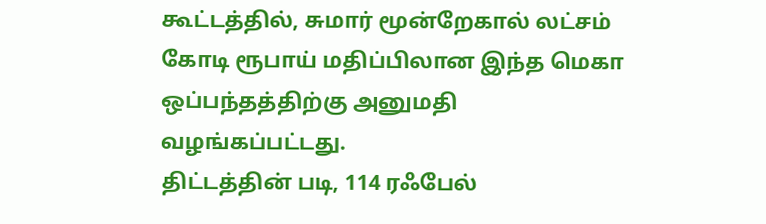கூட்டத்தில், சுமார் மூன்றேகால் லட்சம் கோடி ரூபாய் மதிப்பிலான இந்த மெகா ஒப்பந்தத்திற்கு அனுமதி வழங்கப்பட்டது.
திட்டத்தின் படி, 114 ரஃபேல்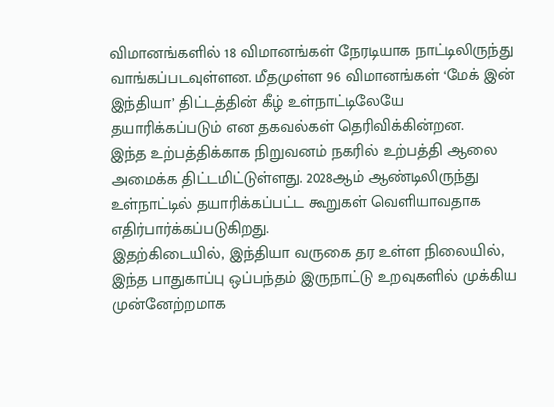விமானங்களில் 18 விமானங்கள் நேரடியாக நாட்டிலிருந்து வாங்கப்படவுள்ளன. மீதமுள்ள 96 விமானங்கள் ‘மேக் இன் இந்தியா’ திட்டத்தின் கீழ் உள்நாட்டிலேயே தயாரிக்கப்படும் என தகவல்கள் தெரிவிக்கின்றன.
இந்த உற்பத்திக்காக நிறுவனம் நகரில் உற்பத்தி ஆலை அமைக்க திட்டமிட்டுள்ளது. 2028ஆம் ஆண்டிலிருந்து உள்நாட்டில் தயாரிக்கப்பட்ட கூறுகள் வெளியாவதாக எதிர்பார்க்கப்படுகிறது.
இதற்கிடையில், இந்தியா வருகை தர உள்ள நிலையில், இந்த பாதுகாப்பு ஒப்பந்தம் இருநாட்டு உறவுகளில் முக்கிய முன்னேற்றமாக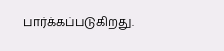பார்க்கப்படுகிறது.